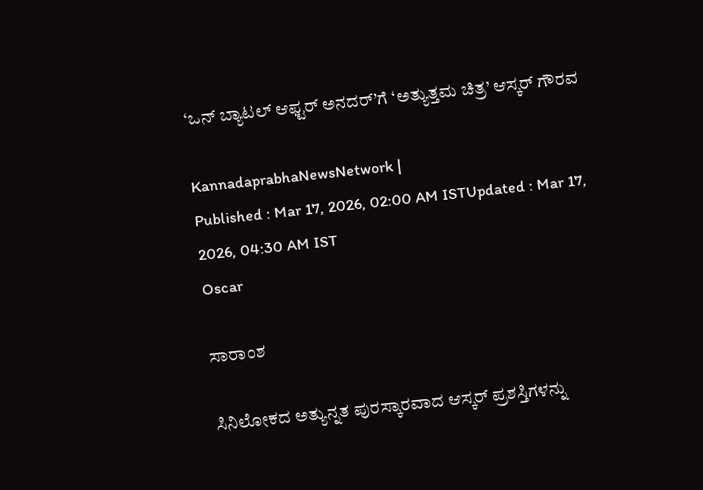‘ಒನ್‌ ಬ್ಯಾಟಲ್‌ ಆಫ್ಟರ್‌ ಅನದರ್‌’ಗೆ ‘ಅತ್ಯುತ್ತಮ ಚಿತ್ರ’ ಆಸ್ಕರ್‌ ಗೌರವ

KannadaprabhaNewsNetwork |
Published : Mar 17, 2026, 02:00 AM ISTUpdated : Mar 17, 2026, 04:30 AM IST
Oscar

ಸಾರಾಂಶ

ಸಿನಿಲೋಕದ ಅತ್ಯುನ್ನತ ಪುರಸ್ಕಾರವಾದ ಆಸ್ಕರ್‌ ಪ್ರಶಸ್ತಿಗಳನ್ನು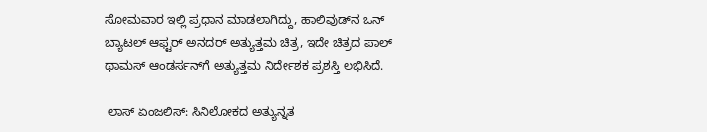ಸೋಮವಾರ ಇಲ್ಲಿ ಪ್ರಧಾನ ಮಾಡಲಾಗಿದ್ದು, ಹಾಲಿವುಡ್‌ನ ಒನ್‌ ಬ್ಯಾಟಲ್‌ ಆಫ್ಟರ್‌ ಅನದರ್‌ ಅತ್ಯುತ್ತಮ ಚಿತ್ರ, ಇದೇ ಚಿತ್ರದ ಪಾಲ್ ಥಾಮಸ್ ಆಂಡರ್ಸನ್‌ಗೆ ಅತ್ಯುತ್ತಮ ನಿರ್ದೇಶಕ ಪ್ರಶಸ್ತಿ ಲಭಿಸಿದೆ.

 ಲಾಸ್‌ ಏಂಜಲಿಸ್‌: ಸಿನಿಲೋಕದ ಅತ್ಯುನ್ನತ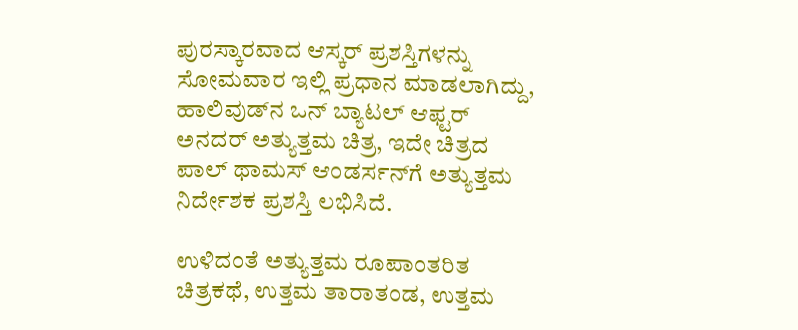ಪುರಸ್ಕಾರವಾದ ಆಸ್ಕರ್‌ ಪ್ರಶಸ್ತಿಗಳನ್ನು ಸೋಮವಾರ ಇಲ್ಲಿ ಪ್ರಧಾನ ಮಾಡಲಾಗಿದ್ದು, ಹಾಲಿವುಡ್‌ನ ಒನ್‌ ಬ್ಯಾಟಲ್‌ ಆಫ್ಟರ್‌ ಅನದರ್‌ ಅತ್ಯುತ್ತಮ ಚಿತ್ರ, ಇದೇ ಚಿತ್ರದ ಪಾಲ್ ಥಾಮಸ್ ಆಂಡರ್ಸನ್‌ಗೆ ಅತ್ಯುತ್ತಮ ನಿರ್ದೇಶಕ ಪ್ರಶಸ್ತಿ ಲಭಿಸಿದೆ.

ಉಳಿದಂತೆ ಅತ್ಯುತ್ತಮ ರೂಪಾಂತರಿತ ಚಿತ್ರಕಥೆ, ಉತ್ತಮ ತಾರಾತಂಡ, ಉತ್ತಮ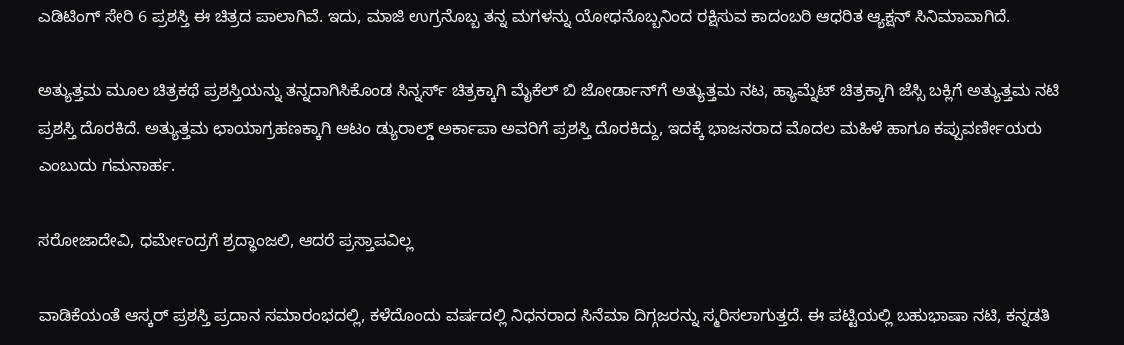ಎಡಿಟಿಂಗ್‌ ಸೇರಿ 6 ಪ್ರಶಸ್ತಿ ಈ ಚಿತ್ರದ ಪಾಲಾಗಿವೆ. ಇದು, ಮಾಜಿ ಉಗ್ರನೊಬ್ಬ ತನ್ನ ಮಗಳನ್ನು ಯೋಧನೊಬ್ಬನಿಂದ ರಕ್ಷಿಸುವ ಕಾದಂಬರಿ ಆಧರಿತ ಆ್ಯಕ್ಷನ್‌ ಸಿನಿಮಾವಾಗಿದೆ.

ಅತ್ಯುತ್ತಮ ಮೂಲ ಚಿತ್ರಕಥೆ ಪ್ರಶಸ್ತಿಯನ್ನು ತನ್ನದಾಗಿಸಿಕೊಂಡ ಸಿನ್ನರ್ಸ್‌ ಚಿತ್ರಕ್ಕಾಗಿ ಮೈಕೆಲ್ ಬಿ ಜೋರ್ಡಾನ್‌ಗೆ ಅತ್ಯುತ್ತಮ ನಟ, ಹ್ಯಾಮ್ನೆಟ್‌ ಚಿತ್ರಕ್ಕಾಗಿ ಜೆಸ್ಸಿ ಬಕ್ಲಿಗೆ ಅತ್ಯುತ್ತಮ ನಟಿ ಪ್ರಶಸ್ತಿ ದೊರಕಿದೆ. ಅತ್ಯುತ್ತಮ ಛಾಯಾಗ್ರಹಣಕ್ಕಾಗಿ ಆಟಂ ಡ್ಯುರಾಲ್ಡ್ ಅರ್ಕಾಪಾ ಅವರಿಗೆ ಪ್ರಶಸ್ತಿ ದೊರಕಿದ್ದು, ಇದಕ್ಕೆ ಭಾಜನರಾದ ಮೊದಲ ಮಹಿಳೆ ಹಾಗೂ ಕಪ್ಪುವರ್ಣೀಯರು ಎಂಬುದು ಗಮನಾರ್ಹ.

ಸರೋಜಾದೇವಿ, ಧರ್ಮೇಂದ್ರಗೆ ಶ್ರದ್ಧಾಂಜಲಿ, ಆದರೆ ಪ್ರಸ್ತಾಪವಿಲ್ಲ

ವಾಡಿಕೆಯಂತೆ ಆಸ್ಕರ್‌ ಪ್ರಶಸ್ತಿ ಪ್ರದಾನ ಸಮಾರಂಭದಲ್ಲಿ, ಕಳೆದೊಂದು ವರ್ಷದಲ್ಲಿ ನಿಧನರಾದ ಸಿನೆಮಾ ದಿಗ್ಗಜರನ್ನು ಸ್ಮರಿಸಲಾಗುತ್ತದೆ. ಈ ಪಟ್ಟಿಯಲ್ಲಿ ಬಹುಭಾಷಾ ನಟಿ, ಕನ್ನಡತಿ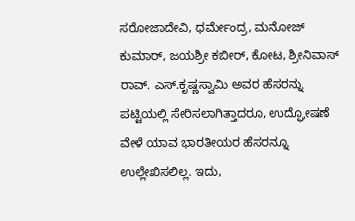ಸರೋಜಾದೇವಿ, ಧರ್ಮೇಂದ್ರ, ಮನೋಜ್‌ ಕುಮಾರ್‌, ಜಯಶ್ರೀ ಕಬೀರ್‌, ಕೋಟ, ಶ್ರೀನಿವಾಸ್‌ ರಾವ್‌. ಎಸ್‌.ಕೃಷ್ಣಸ್ವಾಮಿ ಅವರ ಹೆಸರನ್ನು ಪಟ್ಟಿಯಲ್ಲಿ ಸೇರಿಸಲಾಗಿತ್ತಾದರೂ, ಉದ್ಘೋಷಣೆ ವೇಳೆ ಯಾವ ಭಾರತೀಯರ ಹೆಸರನ್ನೂ ಉಲ್ಲೇಖಿಸಲಿಲ್ಲ. ಇದು,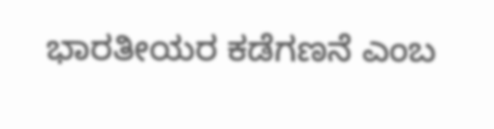ಭಾರತೀಯರ ಕಡೆಗಣನೆ ಎಂಬ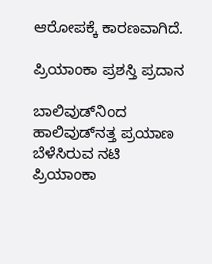ಆರೋಪಕ್ಕೆ ಕಾರಣವಾಗಿದೆ.

ಪ್ರಿಯಾಂಕಾ ಪ್ರಶಸ್ತಿ ಪ್ರದಾನ

ಬಾಲಿವುಡ್‌ನಿಂದ ಹಾಲಿವುಡ್‌ನತ್ತ ಪ್ರಯಾಣ ಬೆಳೆಸಿರುವ ನಟಿ ಪ್ರಿಯಾಂಕಾ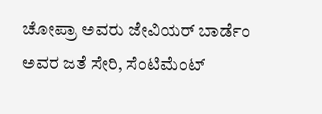ಚೋಪ್ರಾ ಅವರು ಜೇವಿಯರ್ ಬಾರ್ಡೆಂ ಅವರ ಜತೆ ಸೇರಿ, ಸೆಂಟಿಮೆಂಟ್‌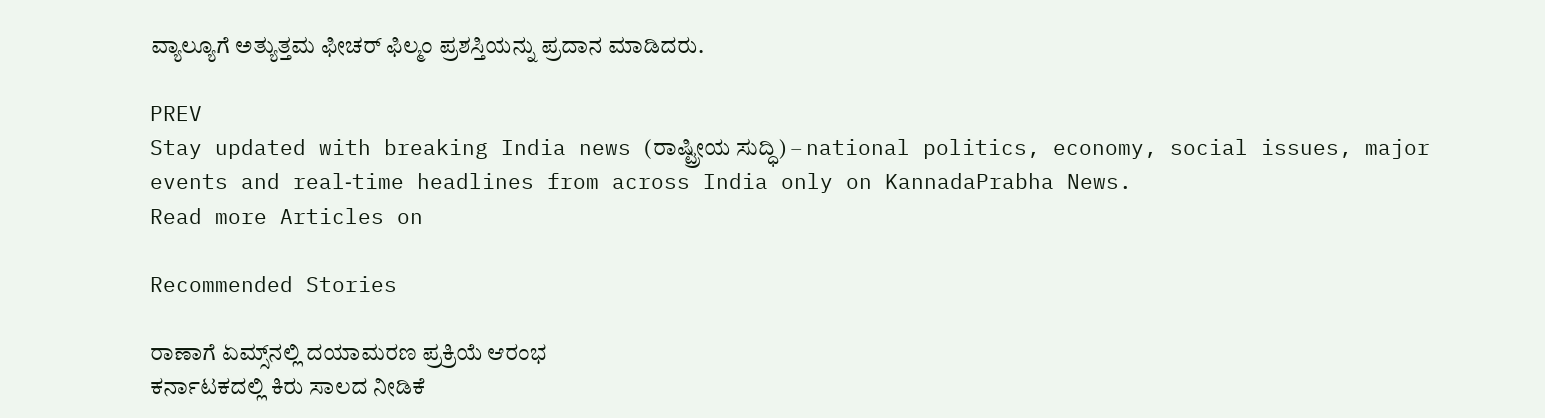ವ್ಯಾಲ್ಯೂಗೆ ಅತ್ಯುತ್ತಮ ಫೀಚರ್‌ ಫಿಲ್ಮಂ ಪ್ರಶಸ್ತಿಯನ್ನು ಪ್ರದಾನ ಮಾಡಿದರು.

PREV
Stay updated with breaking India news (ರಾಷ್ಟ್ರೀಯ ಸುದ್ಧಿ) – national politics, economy, social issues, major events and real‑time headlines from across India only on KannadaPrabha News.
Read more Articles on

Recommended Stories

ರಾಣಾಗೆ ಏಮ್ಸ್‌ನಲ್ಲಿ ದಯಾಮರಣ ಪ್ರಕ್ರಿಯೆ ಆರಂಭ
ಕರ್ನಾಟಕದಲ್ಲಿ ಕಿರು ಸಾಲದ ನೀಡಿಕೆ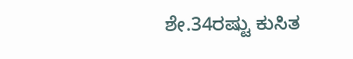ಶೇ.34ರಷ್ಟು ಕುಸಿತ